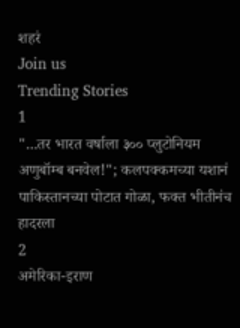शहरं
Join us
Trending Stories
1
"...तर भारत वर्षाला ३०० प्लुटोनियम अणुबॉम्ब बनवेल!"; कलपक्कमच्या यशानं पाकिस्तानच्या पोटात गोळा, फक्त भीतीनंच हादरला
2
अमेरिका-इराण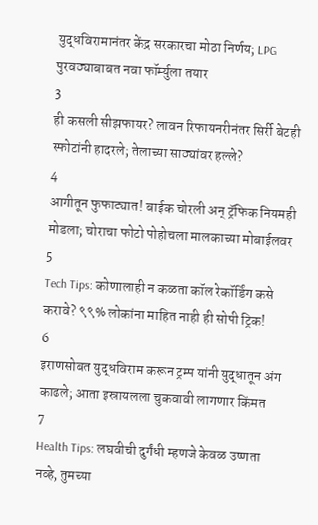युद्धविरामानंतर केंद्र सरकारचा मोठा निर्णय; LPG पुरवठ्याबाबत नवा फॉर्म्युला तयार
3
ही कसली सीझफायर? लावन रिफायनरीनंतर सिर्री बेटही स्फोटांनी हादरले; तेलाच्या साठ्यांवर हल्ले?
4
आगीतून फुफाट्यात! बाईक चोरली अन् ट्रॅफिक नियमही मोडला; चोराचा फोटो पोहोचला मालकाच्या मोबाईलवर
5
Tech Tips: कोणालाही न कळता कॉल रेकॉर्डिंग कसे करावे? ९९% लोकांना माहित नाही ही सोपी ट्रिक!
6
इराणसोबत युद्धविराम करून ट्रम्प यांनी युद्धातून अंग काढले; आता इस्रायलला चुकवावी लागणार किंमत
7
Health Tips: लघवीची दुर्गंधी म्हणजे केवळ उष्णता नव्हे, तुमच्या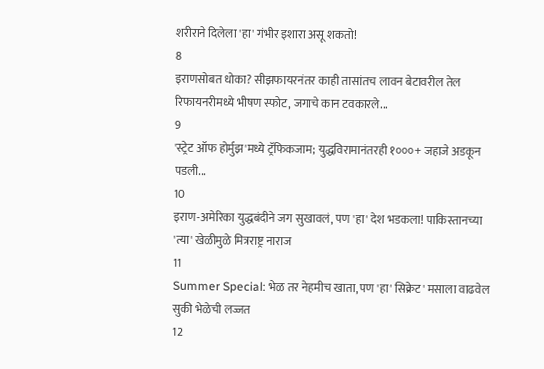शरीराने दिलेला 'हा' गंभीर इशारा असू शकतो!
8
इराणसोबत धोका? सीझफायरनंतर काही तासांतच लावन बेटावरील तेल रिफायनरीमध्ये भीषण स्फोट, जगाचे कान टवकारले...
9
'स्ट्रेट ऑफ होर्मुझ'मध्ये ट्रॅफिकजाम; युद्धविरामानंतरही १०००+ जहाजे अडकून पडली...
10
इराण-अमेरिका युद्धबंदीने जग सुखावलं, पण 'हा' देश भडकला! पाकिस्तानच्या 'त्या' खेळीमुळे मित्रराष्ट्र नाराज
11
Summer Special: भेळ तर नेहमीच खाता, पण 'हा' सिक्रेट' मसाला वाढवेल सुकी भेळेची लज्जत
12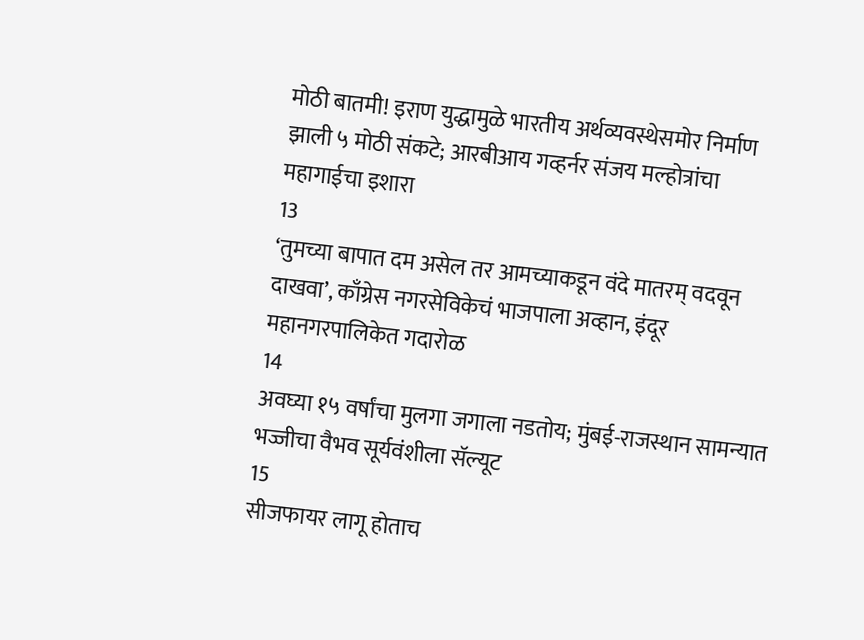मोठी बातमी! इराण युद्धामुळे भारतीय अर्थव्यवस्थेसमोर निर्माण झाली ५ मोठी संकटे; आरबीआय गव्हर्नर संजय मल्होत्रांचा महागाईचा इशारा
13
‘तुमच्या बापात दम असेल तर आमच्याकडून वंदे मातरम् वदवून दाखवा’, काँग्रेस नगरसेविकेचं भाजपाला अव्हान, इंदूर महानगरपालिकेत गदारोळ
14
अवघ्या १५ वर्षांचा मुलगा जगाला नडतोय; मुंबई-राजस्थान सामन्यात भज्जीचा वैभव सूर्यवंशीला सॅल्यूट
15
सीजफायर लागू होताच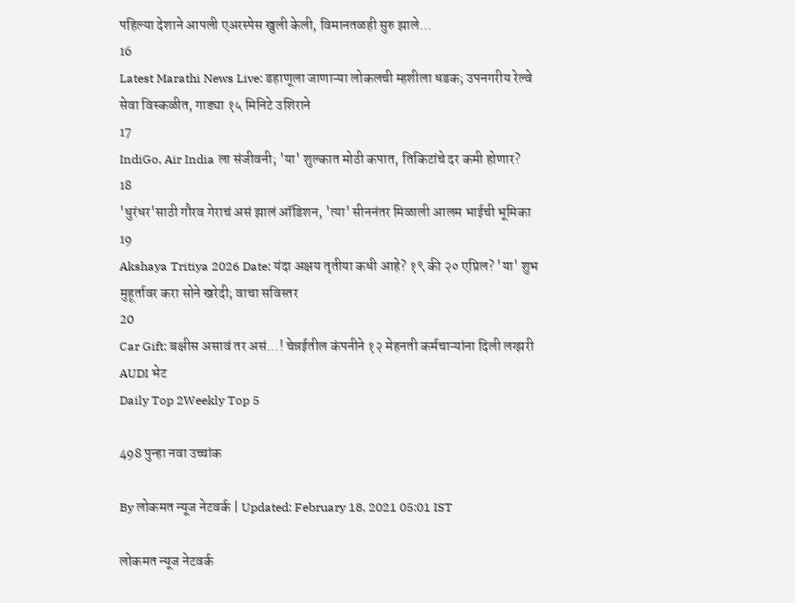पहिल्या देशाने आपली एअरस्पेस खुली केली, विमानतळही सुरु झाले...
16
Latest Marathi News Live: डहाणूला जाणाऱ्या लोकलची म्हशीला धडक; उपनगरीय रेल्वे सेवा विस्कळीत, गाड्या १५ मिनिटे उशिराने
17
IndiGo, Air India ला संजीवनी; 'या' शुल्कात मोठी कपात, तिकिटांचे दर कमी होणार?
18
'धुरंधर'साठी गौरव गेराचं असं झालं ऑडिशन, 'त्या' सीननंतर मिळाली आलम भाईची भूमिका
19
Akshaya Tritiya 2026 Date: यंदा अक्षय तृतीया कधी आहे? १९ की २० एप्रिल? 'या' शुभ मुहूर्तावर करा सोने खरेदी; वाचा सविस्तर
20
Car Gift: बक्षीस असावं तर असं...! चेन्नईतील कंपनीने १२ मेहनती कर्मचाऱ्यांना दिली लग्झरी AUDI भेट
Daily Top 2Weekly Top 5

498 पुन्हा नवा उच्चांक

By लोकमत न्यूज नेटवर्क | Updated: February 18, 2021 05:01 IST

लोकमत न्यूज नेटवर्क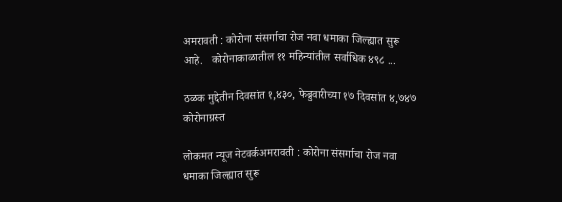अमरावती : कोरोना संसर्गाचा रोज नवा धमाका जिल्ह्यात सुरू आहे.   कोरोनाकाळातील ११ महिन्यांतील सर्वाधिक ४९८ ...

ठळक मुद्देतीन दिवसांत १,४३०, फेब्रुवारीच्या १७ दिवसांत ४,७४७ कोरोनाग्रस्त

लोकमत न्यूज नेटवर्कअमरावती : कोरोना संसर्गाचा रोज नवा धमाका जिल्ह्यात सुरू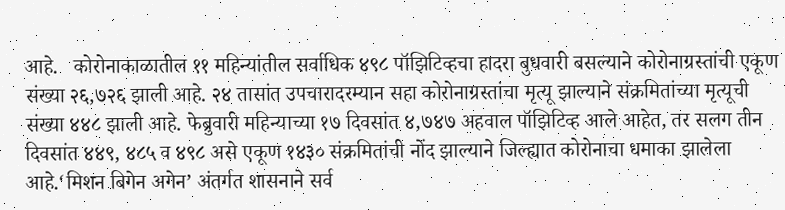आहे.   कोरोनाकाळातील ११ महिन्यांतील सर्वाधिक ४९८ पॉझिटिव्हचा हादरा बुधवारी बसल्याने कोरोनाग्रस्तांची एकूण संख्या २६,७२६ झाली आहे. २४ तासांत उपचारादरम्यान सहा कोरोनाग्रस्तांचा मृत्यू झाल्याने संक्रमितांच्या मृत्यूची संख्या ४४८ झाली आहे. फेब्रुवारी महिन्याच्या १७ दिवसांत ४,७४७ अहवाल पॉझिटिव्ह आले आहेत, तर सलग तीन दिवसांत ४४९, ४८५ व ४९८ असे एकूण १४३० संक्रमितांची नोंद झाल्याने जिल्ह्यात कोरोनाचा धमाका झालेला आहे.‘मिशन बिगेन अगेन’ अंतर्गत शासनाने सर्व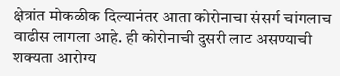क्षेत्रांत मोकळीक दिल्यानंतर आता कोरोनाचा संसर्ग चांगलाच वाढीस लागला आहे. ही कोरोनाची दुसरी लाट असण्याची शक्यता आरोग्य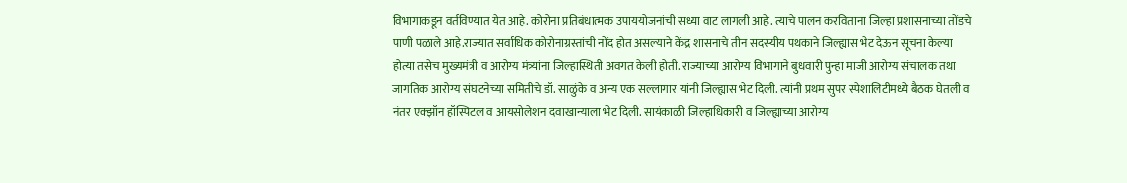विभागाकडून वर्तविण्यात येत आहे. कोरोना प्रतिबंधात्मक उपाययोजनांची सध्या वाट लागली आहे. त्याचे पालन करविताना जिल्हा प्रशासनाच्या तोंडचे पाणी पळाले आहे.राज्यात सर्वाधिक कोरोनाग्रस्तांची नोंद होत असल्याने केंद्र शासनाचे तीन सदस्यीय पथकाने जिल्ह्यास भेट देऊन सूचना केल्या होत्या तसेच मुख्यमंत्री व आरोग्य मंत्र्यांना जिल्हास्थिती अवगत केली होती. राज्याच्या आरोग्य विभागाने बुधवारी पुन्हा माजी आरोग्य संचालक तथा जागतिक आरोग्य संघटनेच्या समितीचे डॉ. साळुंके व अन्य एक सल्लागार यांनी जिल्ह्यास भेट दिली. त्यांनी प्रथम सुपर स्पेशालिटीमध्ये बैठक घेतली व नंतर एक्झॉन हॉस्पिटल व आयसोलेशन दवाखान्याला भेट दिली. सायंकाळी जिल्हाधिकारी व जिल्ह्याच्या आरोग्य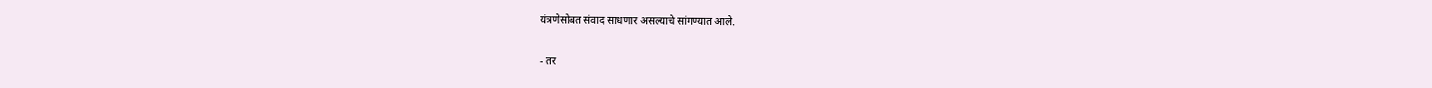यंत्रणेसोबत संवाद साधणार असल्याचे सांगण्यात आले.

- तर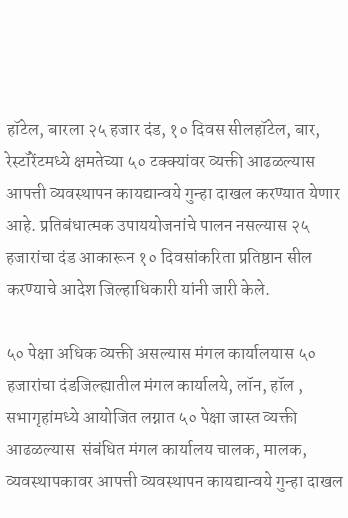हॉटेल, बारला २५ हजार दंड, १० दिवस सीलहॉटेल, बार, रेस्टॉरेंटमध्ये क्षमतेच्या ५० टक्क्यांवर व्यक्ती आढळल्यास आपत्ती व्यवस्थापन कायद्यान्वये गुन्हा दाखल करण्यात येणार आहे. प्रतिबंधात्मक उपाययोजनांचे पालन नसल्यास २५ हजारांचा दंड आकारून १० दिवसांकरिता प्रतिष्ठान सील करण्याचे आदेश जिल्हाधिकारी यांनी जारी केले.

५० पेक्षा अधिक व्यक्ती असल्यास मंगल कार्यालयास ५० हजारांचा दंडजिल्ह्यातील मंगल कार्यालये, लॉन, हॉल , सभागृहांमध्ये आयोजित लग्नात ५० पेक्षा जास्त व्यक्ती आढळल्यास  संबंधित मंगल कार्यालय चालक, मालक, व्यवस्थापकावर आपत्ती व्यवस्थापन कायद्यान्वये गुन्हा दाखल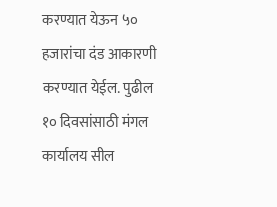करण्यात येऊन ५० हजारांचा दंड आकारणी करण्यात येईल. पुढील १० दिवसांसाठी मंगल कार्यालय सील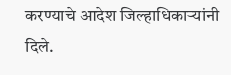करण्याचे आदेश जिल्हाधिकाऱ्यांनी दिले.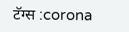टॅग्स :corona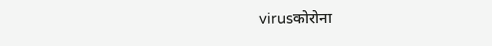virusकोरोना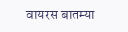वायरस बातम्या